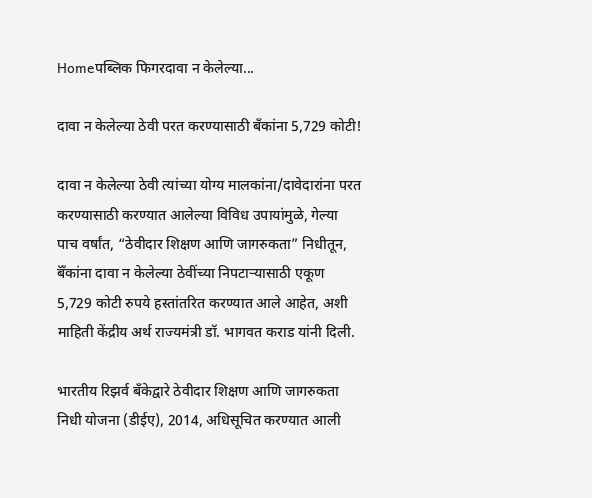Homeपब्लिक फिगरदावा न केलेल्या...

दावा न केलेल्या ठेवी परत करण्यासाठी बँकांना 5,729 कोटी!

दावा न केलेल्या ठेवी त्यांच्या योग्य मालकांना/दावेदारांना परत करण्यासाठी करण्यात आलेल्या विविध उपायांमुळे, गेल्या पाच वर्षांत, “ठेवीदार शिक्षण आणि जागरुकता” निधीतून, बॅँकांना दावा न केलेल्या ठेवींच्या निपटाऱ्यासाठी एकूण 5,729 कोटी रुपये हस्तांतरित करण्यात आले आहेत, अशी माहिती केंद्रीय अर्थ राज्यमंत्री डॉ. भागवत कराड यांनी दिली.

भारतीय रिझर्व बँकेद्वारे ठेवीदार शिक्षण आणि जागरुकता निधी योजना (डीईए), 2014, अधिसूचित करण्यात आली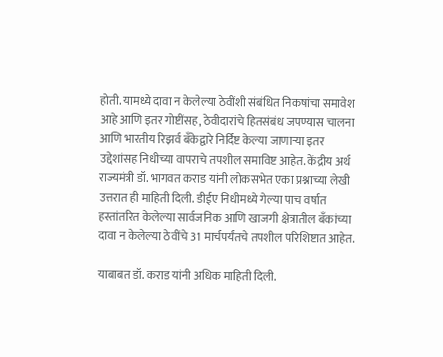होती. यामध्ये दावा न केलेल्या ठेवींशी संबंधित निकषांचा समावेश आहे आणि इतर गोष्टींसह, ठेवीदारांचे हितसंबंध जपण्यास चालना आणि भारतीय रिझर्व बँकेद्वारे निर्दिष्ट केल्या जाणाऱ्या इतर उद्देशांसह निधीच्या वापराचे तपशील समाविष्ट आहेत. केंद्रीय अर्थ राज्यमंत्री डॉ. भागवत कराड यांनी लोकसभेत एका प्रश्नाच्या लेखी उत्तरात ही माहिती दिली. डीईए निधीमध्ये गेल्या पाच वर्षात हस्तांतरित केलेल्या सार्वजनिक आणि खाजगी क्षेत्रातील बँकांच्या दावा न केलेल्या ठेवींचे 31 मार्चपर्यंतचे तपशील परिशिष्टात आहेत.

याबाबत डॉ. कराड यांनी अधिक माहिती दिली.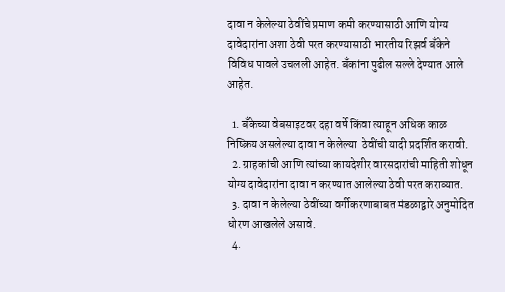दावा न केलेल्या ठेवींचे प्रमाण कमी करण्यासाठी आणि योग्य दावेदारांना अशा ठेवी परत करण्यासाठी भारतीय रिझर्व बँकेने विविध पावले उचलली आहेत. बँकांना पुढील सल्ले देण्यात आले आहेत.

  1. बँकेच्या वेबसाइटवर दहा वर्षे किंवा त्याहून अधिक काळ निष्क्रिय असलेल्या दावा न केलेल्या  ठेवींची यादी प्रदर्शित करावी.
  2. ग्राहकांची आणि त्यांच्या कायदेशीर वारसदारांची माहिती शोधून योग्य दावेदारांना दावा न करण्यात आलेल्या ठेवी परत कराव्यात.
  3. दावा न केलेल्या ठेवींच्या वर्गीकरणाबाबत मंडळाद्वारे अनुमोदित धोरण आखलेले असावे.
  4.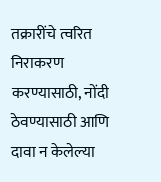तक्रारींचे त्वरित निराकरण करण्यासाठी, नोंदी  ठेवण्यासाठी आणि दावा न केलेल्या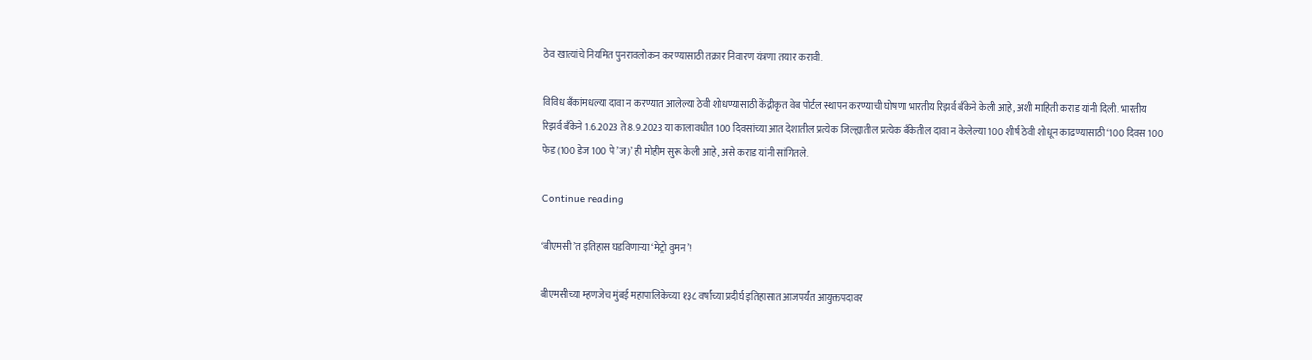ठेव खात्यांचे नियमित पुनरावलोकन करण्यासाठी तक्रार निवारण यंत्रणा तयार करावी.

विविध बॅंकांमधल्या दावा न करण्यात आलेल्या ठेवी शोधण्यासाठी केंद्रीकृत वेब पोर्टल स्थापन करण्याची घोषणा भारतीय रिझर्व बॅंकेने केली आहे, अशी माहिती कराड यांनी दिली. भारतीय रिझर्व बँकेने 1.6.2023 ते 8.9.2023 या कालावधीत 100 दिवसांच्या आत देशातील प्रत्येक जिल्ह्यातील प्रत्येक बँकेतील दावा न केलेल्या 100 शीर्ष ठेवी शोधून काढण्यासाठी ‘100 दिवस 100 फेड (100 डेज 100 पे’ज)’ ही मोहीम सुरू केली आहे, असे कराड यांनी सांगितले.

Continue reading

‘बीएमसी’त इतिहास घडविणाऱ्या ‘मेट्रो वुमन’!

बीएमसीच्या म्हणजेच मुंबई महापालिकेच्या १३८ वर्षांच्या प्रदीर्घ इतिहासात आजपर्यंत आयुक्तपदावर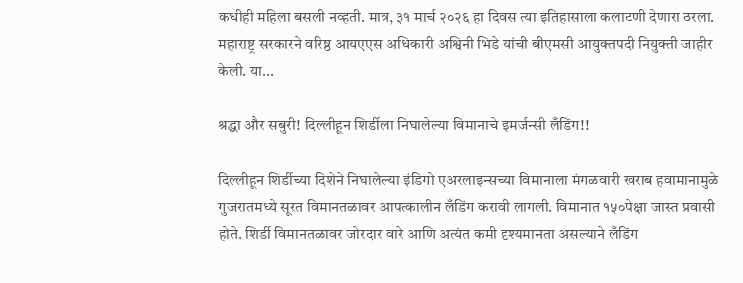कधीही महिला बसली नव्हती. मात्र, ३१ मार्च २०२६ हा दिवस त्या इतिहासाला कलाटणी देणारा ठरला. महाराष्ट्र सरकारने वरिष्ठ आयएएस अधिकारी अश्विनी भिडे यांची बीएमसी आयुक्तपदी नियुक्ती जाहीर केली. या...

श्रद्धा और सबुरी! दिल्लीहून शिर्डीला निघालेल्या विमानाचे इमर्जन्सी लँडिंग!!

दिल्लीहून शिर्डीच्या दिशेने निघालेल्या इंडिगो एअरलाइन्सच्या विमानाला मंगळवारी खराब हवामानामुळे गुजरातमध्ये सूरत विमानतळावर आपत्कालीन लँडिंग करावी लागली. विमानात १५०पेक्षा जास्त प्रवासी होते. शिर्डी विमानतळावर जोरदार वारे आणि अत्यंत कमी दृश्यमानता असल्याने लँडिंग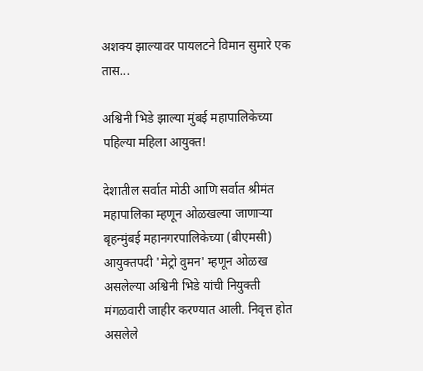अशक्य झाल्यावर पायलटने विमान सुमारे एक तास...

अश्विनी भिडे झाल्या मुंबई महापालिकेच्या पहिल्या महिला आयुक्त!

देशातील सर्वात मोठी आणि सर्वात श्रीमंत महापालिका म्हणून ओळखल्या जाणाऱ्या बृहन्मुंबई महानगरपालिकेच्या (बीएमसी) आयुक्तपदी 'मेट्रो वुमन' म्हणून ओळख असलेल्या अश्विनी भिडे यांची नियुक्ती मंगळवारी जाहीर करण्यात आली. निवृत्त होत असलेले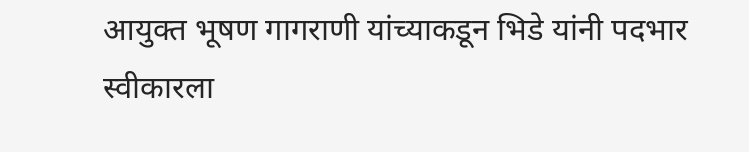आयुक्त भूषण गागराणी यांच्याकडून भिडे यांनी पदभार स्वीकारला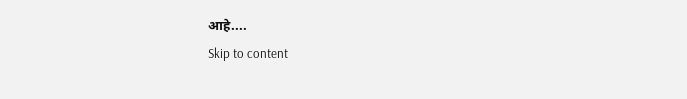आहे....
Skip to content